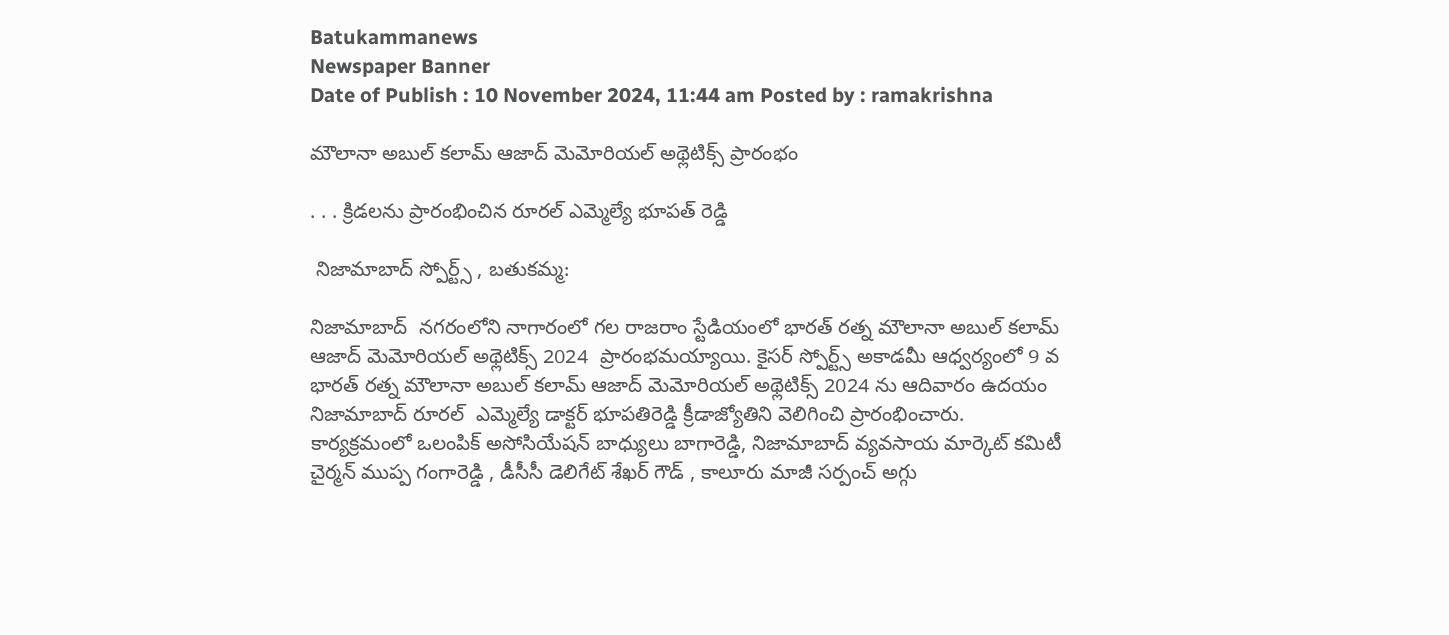Batukammanews
Newspaper Banner
Date of Publish : 10 November 2024, 11:44 am Posted by : ramakrishna

మౌలానా అబుల్ కలామ్ ఆజాద్ మెమోరియల్ అథ్లెటిక్స్ ప్రారంభం

. . . క్రిడలను ప్రారంభించిన రూరల్ ఎమ్మెల్యే భూపత్ రెడ్డి

 నిజామాబాద్ స్పోర్ట్స్ , బతుకమ్మ:

నిజామాబాద్  నగరంలోని నాగారంలో గల రాజరాం స్టేడియంలో భారత్ రత్న మౌలానా అబుల్ కలామ్ ఆజాద్ మెమోరియల్ అథ్లెటిక్స్ 2024  ప్రారంభమయ్యాయి. కైసర్ స్పోర్ట్స్ అకాడమీ ఆధ్వర్యంలో 9 వ భారత్ రత్న మౌలానా అబుల్ కలామ్ ఆజాద్ మెమోరియల్ అథ్లెటిక్స్ 2024 ను ఆదివారం ఉదయం నిజామాబాద్ రూరల్  ఎమ్మెల్యే డాక్టర్ భూపతిరెడ్డి క్రీడాజ్యోతిని వెలిగించి ప్రారంభించారు.  కార్యక్రమంలో ఒలంపిక్ అసోసియేషన్ బాధ్యులు బాగారెడ్డి, నిజామాబాద్ వ్యవసాయ మార్కెట్ కమిటీ చైర్మన్ ముప్ప గంగారెడ్డి , డీసీసీ డెలిగేట్ శేఖర్ గౌడ్ , కాలూరు మాజీ సర్పంచ్ అగ్గు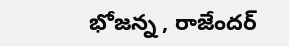భోజన్న , రాజేందర్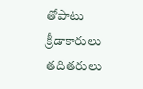తోపాటు క్రీడాకారులు తదితరులు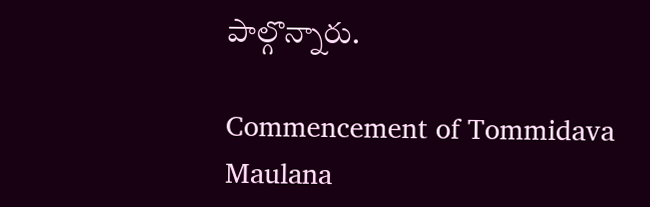పాల్గొన్నారు.

Commencement of Tommidava Maulana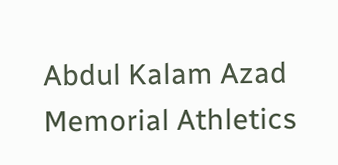Abdul Kalam Azad Memorial Athletics